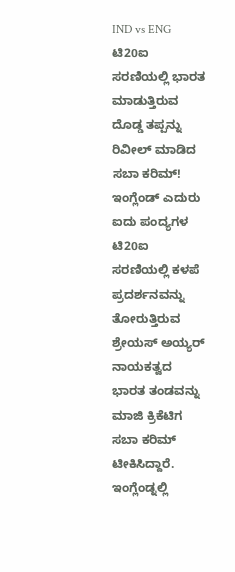IND vs ENG ಟಿ20ಐ ಸರಣಿಯಲ್ಲಿ ಭಾರತ ಮಾಡುತ್ತಿರುವ ದೊಡ್ಡ ತಪ್ಪನ್ನು ರಿವೀಲ್ ಮಾಡಿದ ಸಬಾ ಕರಿಮ್!
ಇಂಗ್ಲೆಂಡ್ ಎದುರು ಐದು ಪಂದ್ಯಗಳ ಟಿ20ಐ ಸರಣಿಯಲ್ಲಿ ಕಳಪೆ ಪ್ರದರ್ಶನವನ್ನು ತೋರುತ್ತಿರುವ ಶ್ರೇಯಸ್ ಅಯ್ಯರ್ ನಾಯಕತ್ವದ ಭಾರತ ತಂಡವನ್ನು ಮಾಜಿ ಕ್ರಿಕೆಟಿಗ ಸಬಾ ಕರಿಮ್ ಟೀಕಿಸಿದ್ದಾರೆ. ಇಂಗ್ಲೆಂಡ್ನಲ್ಲಿ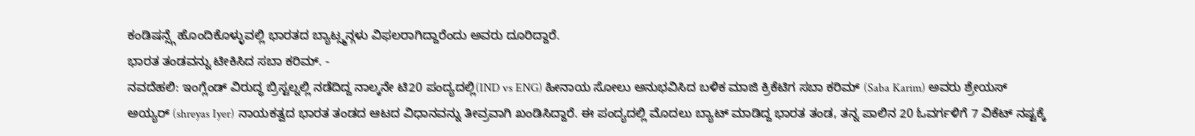ಕಂಡಿಷನ್ಸ್ಗೆ ಹೊಂದಿಕೊಳ್ಳುವಲ್ಲಿ ಭಾರತದ ಬ್ಯಾಟ್ಸ್ಮನ್ಗಳು ವಿಫಲರಾಗಿದ್ದಾರೆಂದು ಅವರು ದೂರಿದ್ದಾರೆ.
ಭಾರತ ತಂಡವನ್ನು ಟೀಕಿಸಿದ ಸಬಾ ಕರಿಮ್. -
ನವದೆಹಲಿ: ಇಂಗ್ಲೆಂಡ್ ವಿರುದ್ಧ ಬ್ರಿಸ್ಟಲ್ನಲ್ಲಿ ನಡೆದಿದ್ದ ನಾಲ್ಕನೇ ಟಿ20 ಪಂದ್ಯದಲ್ಲಿ(IND vs ENG) ಹೀನಾಯ ಸೋಲು ಅನುಭವಿಸಿದ ಬಳಿಕ ಮಾಜಿ ಕ್ರಿಕೆಟಿಗ ಸಬಾ ಕರಿಮ್ (Saba Karim) ಅವರು ಶ್ರೇಯಸ್ ಅಯ್ಯರ್ (shreyas Iyer) ನಾಯಕತ್ವದ ಭಾರತ ತಂಡದ ಆಟದ ವಿಧಾನವನ್ನು ತೀವ್ರವಾಗಿ ಖಂಡಿಸಿದ್ದಾರೆ. ಈ ಪಂದ್ಯದಲ್ಲಿ ಮೊದಲು ಬ್ಯಾಟ್ ಮಾಡಿದ್ದ ಭಾರತ ತಂಡ, ತನ್ನ ಪಾಲಿನ 20 ಓವರ್ಗಳಿಗೆ 7 ವಿಕೆಟ್ ನಷ್ಟಕ್ಕೆ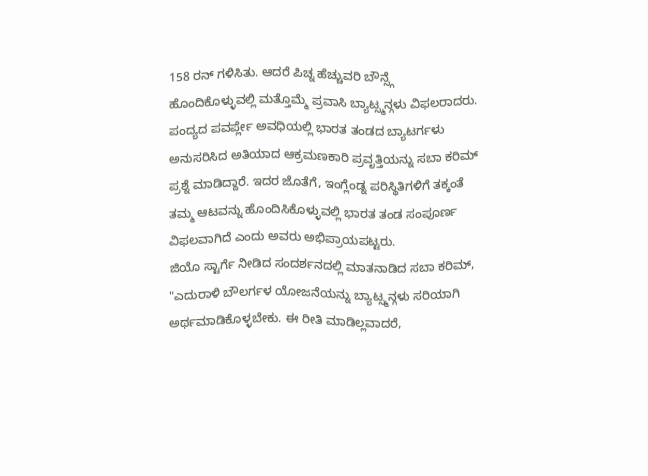158 ರನ್ ಗಳಿಸಿತು. ಆದರೆ ಪಿಚ್ನ ಹೆಚ್ಚುವರಿ ಬೌನ್ಸ್ಗೆ ಹೊಂದಿಕೊಳ್ಳುವಲ್ಲಿ ಮತ್ತೊಮ್ಮೆ ಪ್ರವಾಸಿ ಬ್ಯಾಟ್ಸ್ಮನ್ಗಳು ವಿಫಲರಾದರು.
ಪಂದ್ಯದ ಪವರ್ಪ್ಲೇ ಅವಧಿಯಲ್ಲಿ ಭಾರತ ತಂಡದ ಬ್ಯಾಟರ್ಗಳು ಅನುಸರಿಸಿದ ಅತಿಯಾದ ಆಕ್ರಮಣಕಾರಿ ಪ್ರವೃತ್ತಿಯನ್ನು ಸಬಾ ಕರಿಮ್ ಪ್ರಶ್ನೆ ಮಾಡಿದ್ದಾರೆ. ಇದರ ಜೊತೆಗೆ, ಇಂಗ್ಲೆಂಡ್ನ ಪರಿಸ್ಥಿತಿಗಳಿಗೆ ತಕ್ಕಂತೆ ತಮ್ಮ ಆಟವನ್ನು ಹೊಂದಿಸಿಕೊಳ್ಳುವಲ್ಲಿ ಭಾರತ ತಂಡ ಸಂಪೂರ್ಣ ವಿಫಲವಾಗಿದೆ ಎಂದು ಅವರು ಅಭಿಪ್ರಾಯಪಟ್ಟರು.
ಜಿಯೊ ಸ್ಟಾರ್ಗೆ ನೀಡಿದ ಸಂದರ್ಶನದಲ್ಲಿ ಮಾತನಾಡಿದ ಸಬಾ ಕರಿಮ್, "ಎದುರಾಳಿ ಬೌಲರ್ಗಳ ಯೋಜನೆಯನ್ನು ಬ್ಯಾಟ್ಸ್ಮನ್ಗಳು ಸರಿಯಾಗಿ ಅರ್ಥಮಾಡಿಕೊಳ್ಳಬೇಕು. ಈ ರೀತಿ ಮಾಡಿಲ್ಲವಾದರೆ,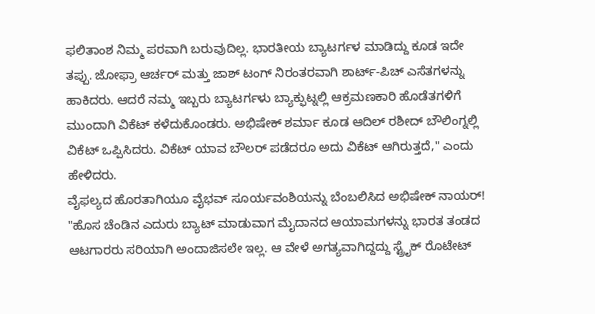ಫಲಿತಾಂಶ ನಿಮ್ಮ ಪರವಾಗಿ ಬರುವುದಿಲ್ಲ. ಭಾರತೀಯ ಬ್ಯಾಟರ್ಗಳ ಮಾಡಿದ್ದು ಕೂಡ ಇದೇ ತಪ್ಪು. ಜೋಫ್ರಾ ಆರ್ಚರ್ ಮತ್ತು ಜಾಶ್ ಟಂಗ್ ನಿರಂತರವಾಗಿ ಶಾರ್ಟ್-ಪಿಚ್ ಎಸೆತಗಳನ್ನು ಹಾಕಿದರು. ಆದರೆ ನಮ್ಮ ಇಬ್ಬರು ಬ್ಯಾಟರ್ಗಳು ಬ್ಯಾಕ್ಫುಟ್ನಲ್ಲಿ ಆಕ್ರಮಣಕಾರಿ ಹೊಡೆತಗಳಿಗೆ ಮುಂದಾಗಿ ವಿಕೆಟ್ ಕಳೆದುಕೊಂಡರು. ಅಭಿಷೇಕ್ ಶರ್ಮಾ ಕೂಡ ಆದಿಲ್ ರಶೀದ್ ಬೌಲಿಂಗ್ನಲ್ಲಿ ವಿಕೆಟ್ ಒಪ್ಪಿಸಿದರು. ವಿಕೆಟ್ ಯಾವ ಬೌಲರ್ ಪಡೆದರೂ ಅದು ವಿಕೆಟ್ ಆಗಿರುತ್ತದೆ," ಎಂದು ಹೇಳಿದರು.
ವೈಫಲ್ಯದ ಹೊರತಾಗಿಯೂ ವೈಭವ್ ಸೂರ್ಯವಂಶಿಯನ್ನು ಬೆಂಬಲಿಸಿದ ಅಭಿಷೇಕ್ ನಾಯರ್!
"ಹೊಸ ಚೆಂಡಿನ ಎದುರು ಬ್ಯಾಟ್ ಮಾಡುವಾಗ ಮೈದಾನದ ಆಯಾಮಗಳನ್ನು ಭಾರತ ತಂಡದ ಆಟಗಾರರು ಸರಿಯಾಗಿ ಅಂದಾಜಿಸಲೇ ಇಲ್ಲ. ಆ ವೇಳೆ ಅಗತ್ಯವಾಗಿದ್ದದ್ದು ಸ್ಟ್ರೈಕ್ ರೊಟೇಟ್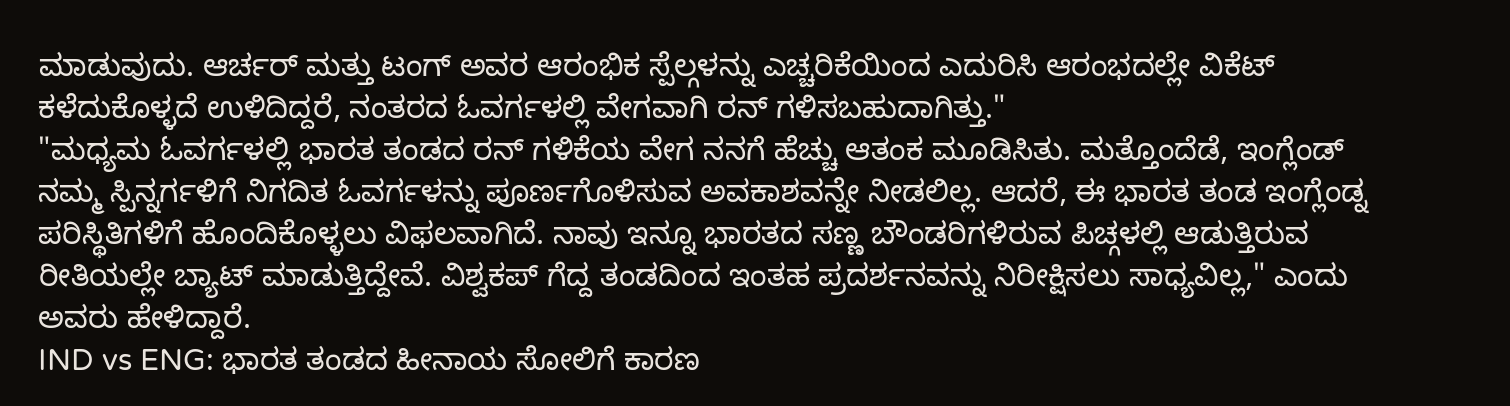ಮಾಡುವುದು. ಆರ್ಚರ್ ಮತ್ತು ಟಂಗ್ ಅವರ ಆರಂಭಿಕ ಸ್ಪೆಲ್ಗಳನ್ನು ಎಚ್ಚರಿಕೆಯಿಂದ ಎದುರಿಸಿ ಆರಂಭದಲ್ಲೇ ವಿಕೆಟ್ ಕಳೆದುಕೊಳ್ಳದೆ ಉಳಿದಿದ್ದರೆ, ನಂತರದ ಓವರ್ಗಳಲ್ಲಿ ವೇಗವಾಗಿ ರನ್ ಗಳಿಸಬಹುದಾಗಿತ್ತು."
"ಮಧ್ಯಮ ಓವರ್ಗಳಲ್ಲಿ ಭಾರತ ತಂಡದ ರನ್ ಗಳಿಕೆಯ ವೇಗ ನನಗೆ ಹೆಚ್ಚು ಆತಂಕ ಮೂಡಿಸಿತು. ಮತ್ತೊಂದೆಡೆ, ಇಂಗ್ಲೆಂಡ್ ನಮ್ಮ ಸ್ಪಿನ್ನರ್ಗಳಿಗೆ ನಿಗದಿತ ಓವರ್ಗಳನ್ನು ಪೂರ್ಣಗೊಳಿಸುವ ಅವಕಾಶವನ್ನೇ ನೀಡಲಿಲ್ಲ. ಆದರೆ, ಈ ಭಾರತ ತಂಡ ಇಂಗ್ಲೆಂಡ್ನ ಪರಿಸ್ಥಿತಿಗಳಿಗೆ ಹೊಂದಿಕೊಳ್ಳಲು ವಿಫಲವಾಗಿದೆ. ನಾವು ಇನ್ನೂ ಭಾರತದ ಸಣ್ಣ ಬೌಂಡರಿಗಳಿರುವ ಪಿಚ್ಗಳಲ್ಲಿ ಆಡುತ್ತಿರುವ ರೀತಿಯಲ್ಲೇ ಬ್ಯಾಟ್ ಮಾಡುತ್ತಿದ್ದೇವೆ. ವಿಶ್ವಕಪ್ ಗೆದ್ದ ತಂಡದಿಂದ ಇಂತಹ ಪ್ರದರ್ಶನವನ್ನು ನಿರೀಕ್ಷಿಸಲು ಸಾಧ್ಯವಿಲ್ಲ," ಎಂದು ಅವರು ಹೇಳಿದ್ದಾರೆ.
IND vs ENG: ಭಾರತ ತಂಡದ ಹೀನಾಯ ಸೋಲಿಗೆ ಕಾರಣ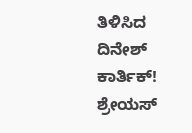ತಿಳಿಸಿದ ದಿನೇಶ್ ಕಾರ್ತಿಕ್!
ಶ್ರೇಯಸ್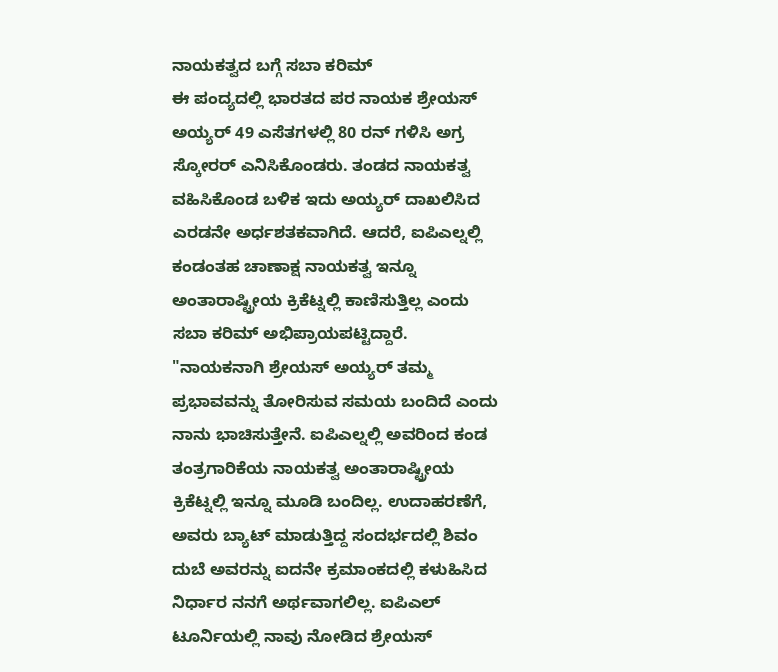ನಾಯಕತ್ವದ ಬಗ್ಗೆ ಸಬಾ ಕರಿಮ್
ಈ ಪಂದ್ಯದಲ್ಲಿ ಭಾರತದ ಪರ ನಾಯಕ ಶ್ರೇಯಸ್ ಅಯ್ಯರ್ 49 ಎಸೆತಗಳಲ್ಲಿ 80 ರನ್ ಗಳಿಸಿ ಅಗ್ರ ಸ್ಕೋರರ್ ಎನಿಸಿಕೊಂಡರು. ತಂಡದ ನಾಯಕತ್ವ ವಹಿಸಿಕೊಂಡ ಬಳಿಕ ಇದು ಅಯ್ಯರ್ ದಾಖಲಿಸಿದ ಎರಡನೇ ಅರ್ಧಶತಕವಾಗಿದೆ. ಆದರೆ, ಐಪಿಎಲ್ನಲ್ಲಿ ಕಂಡಂತಹ ಚಾಣಾಕ್ಷ ನಾಯಕತ್ವ ಇನ್ನೂ ಅಂತಾರಾಷ್ಟ್ರೀಯ ಕ್ರಿಕೆಟ್ನಲ್ಲಿ ಕಾಣಿಸುತ್ತಿಲ್ಲ ಎಂದು ಸಬಾ ಕರಿಮ್ ಅಭಿಪ್ರಾಯಪಟ್ಟಿದ್ದಾರೆ.
"ನಾಯಕನಾಗಿ ಶ್ರೇಯಸ್ ಅಯ್ಯರ್ ತಮ್ಮ ಪ್ರಭಾವವನ್ನು ತೋರಿಸುವ ಸಮಯ ಬಂದಿದೆ ಎಂದು ನಾನು ಭಾಚಿಸುತ್ತೇನೆ. ಐಪಿಎಲ್ನಲ್ಲಿ ಅವರಿಂದ ಕಂಡ ತಂತ್ರಗಾರಿಕೆಯ ನಾಯಕತ್ವ ಅಂತಾರಾಷ್ಟ್ರೀಯ ಕ್ರಿಕೆಟ್ನಲ್ಲಿ ಇನ್ನೂ ಮೂಡಿ ಬಂದಿಲ್ಲ. ಉದಾಹರಣೆಗೆ, ಅವರು ಬ್ಯಾಟ್ ಮಾಡುತ್ತಿದ್ದ ಸಂದರ್ಭದಲ್ಲಿ ಶಿವಂ ದುಬೆ ಅವರನ್ನು ಐದನೇ ಕ್ರಮಾಂಕದಲ್ಲಿ ಕಳುಹಿಸಿದ ನಿರ್ಧಾರ ನನಗೆ ಅರ್ಥವಾಗಲಿಲ್ಲ. ಐಪಿಎಲ್ ಟೂರ್ನಿಯಲ್ಲಿ ನಾವು ನೋಡಿದ ಶ್ರೇಯಸ್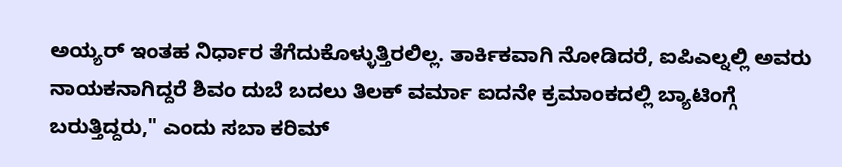ಅಯ್ಯರ್ ಇಂತಹ ನಿರ್ಧಾರ ತೆಗೆದುಕೊಳ್ಳುತ್ತಿರಲಿಲ್ಲ. ತಾರ್ಕಿಕವಾಗಿ ನೋಡಿದರೆ, ಐಪಿಎಲ್ನಲ್ಲಿ ಅವರು ನಾಯಕನಾಗಿದ್ದರೆ ಶಿವಂ ದುಬೆ ಬದಲು ತಿಲಕ್ ವರ್ಮಾ ಐದನೇ ಕ್ರಮಾಂಕದಲ್ಲಿ ಬ್ಯಾಟಿಂಗ್ಗೆ ಬರುತ್ತಿದ್ದರು," ಎಂದು ಸಬಾ ಕರಿಮ್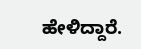ಹೇಳಿದ್ದಾರೆ.